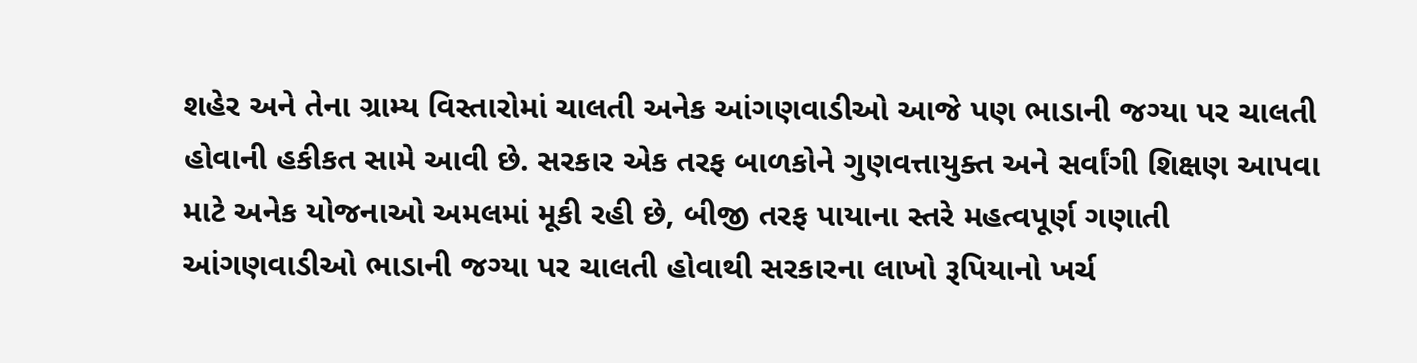શહેર અને તેના ગ્રામ્ય વિસ્તારોમાં ચાલતી અનેક આંગણવાડીઓ આજે પણ ભાડાની જગ્યા પર ચાલતી હોવાની હકીકત સામે આવી છે. સરકાર એક તરફ બાળકોને ગુણવત્તાયુક્ત અને સર્વાંગી શિક્ષણ આપવા માટે અનેક યોજનાઓ અમલમાં મૂકી રહી છે, બીજી તરફ પાયાના સ્તરે મહત્વપૂર્ણ ગણાતી આંગણવાડીઓ ભાડાની જગ્યા પર ચાલતી હોવાથી સરકારના લાખો રૂપિયાનો ખર્ચ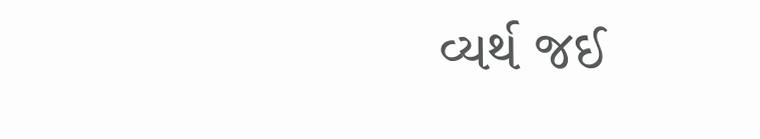વ્યર્થ જઈ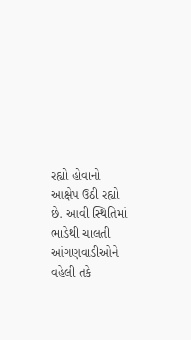રહ્યો હોવાનો આક્ષેપ ઉઠી રહ્યો છે. આવી સ્થિતિમાં ભાડેથી ચાલતી આંગણવાડીઓને વહેલી તકે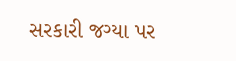સરકારી જગ્યા પર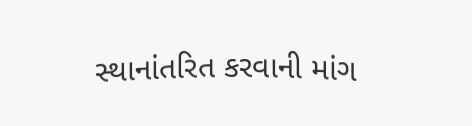સ્થાનાંતરિત કરવાની માંગ